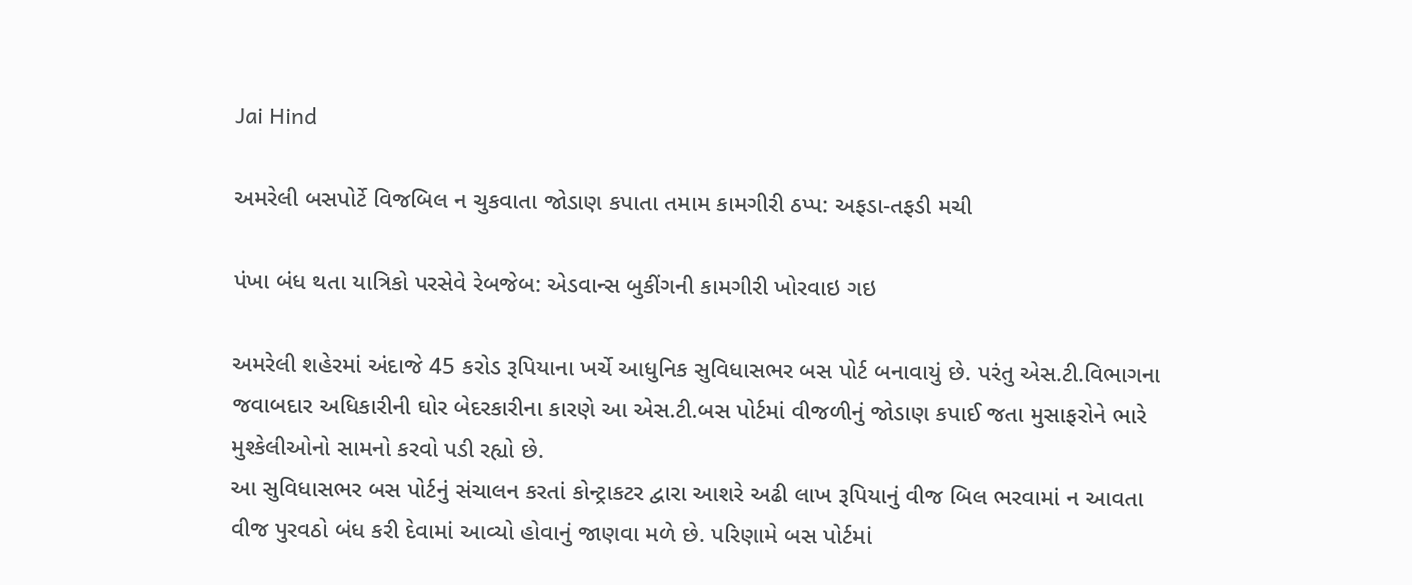Jai Hind

અમરેલી બસપોર્ટે વિજબિલ ન ચુકવાતા જોડાણ કપાતા તમામ કામગીરી ઠપ્પ: અફડા-તફડી મચી

પંખા બંધ થતા યાત્રિકો પરસેવે રેબજેબ: એડવાન્સ બુકીંગની કામગીરી ખોરવાઇ ગઇ

અમરેલી શહેરમાં અંદાજે 45 કરોડ રૂપિયાના ખર્ચે આધુનિક સુવિધાસભર બસ પોર્ટ બનાવાયું છે. પરંતુ એસ.ટી.વિભાગના જવાબદાર અધિકારીની ઘોર બેદરકારીના કારણે આ એસ.ટી.બસ પોર્ટમાં વીજળીનું જોડાણ કપાઈ જતા મુસાફરોને ભારે મુશ્કેલીઓનો સામનો કરવો પડી રહ્યો છે.
આ સુવિધાસભર બસ પોર્ટનું સંચાલન કરતાં કોન્ટ્રાકટર દ્વારા આશરે અઢી લાખ રૂપિયાનું વીજ બિલ ભરવામાં ન આવતા વીજ પુરવઠો બંધ કરી દેવામાં આવ્યો હોવાનું જાણવા મળે છે. પરિણામે બસ પોર્ટમાં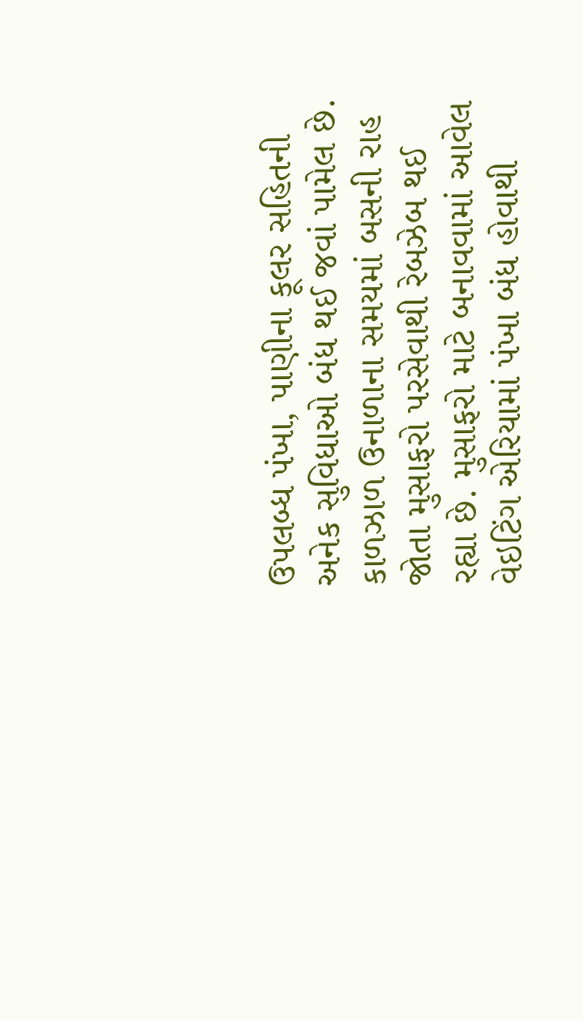ઉપલબ્ધ પંખા, પાણીના કૂલર સહિતની અનેક સુવિધાઓ બંધ થઈ જવાં પામેલ છે.
કાળઝાળ ઉનાળાના સમયમાં બસની રાહ જોતા મુસાફરો પરસેવાથી રેબઝેબ થઈ રહ્યા છે. મુસાફરો માટે બનાવવામાં આવેલ વેઇટિંગ એરિયામાં પંખા બંધ હોવાથી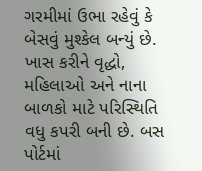ગરમીમાં ઉભા રહેવું કે બેસવું મુશ્કેલ બન્યું છે. ખાસ કરીને વૃદ્ધો, મહિલાઓ અને નાના બાળકો માટે પરિસ્થિતિ વધુ કપરી બની છે. બસ પોર્ટમાં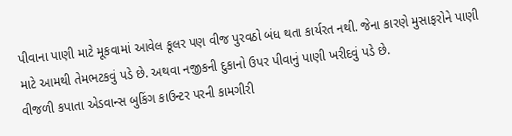પીવાના પાણી માટે મૂકવામાં આવેલ કૂલર પણ વીજ પુરવઠો બંધ થતા કાર્યરત નથી. જેના કારણે મુસાફરોને પાણી માટે આમથી તેમભટકવું પડે છે. અથવા નજીકની દુકાનો ઉપર પીવાનું પાણી ખરીદવું પડે છે.
વીજળી કપાતા એડવાન્સ બુકિંગ કાઉન્ટર પરની કામગીરી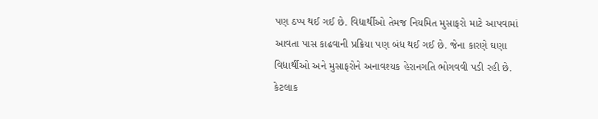પણ ઠપ્પ થઈ ગઈ છે. વિદ્યાર્થીઓ તેમજ નિયમિત મુસાફરો માટે આપવામાં આવતા પાસ કાઢવાની પ્રક્રિયા પણ બંધ થઈ ગઈ છે. જેના કારણે ઘણા વિદ્યાર્થીઓ અને મુસાફરોને અનાવશ્યક હેરાનગતિ ભોગવવી પડી રહી છે. કેટલાક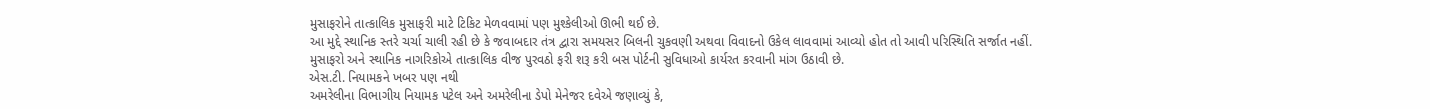મુસાફરોને તાત્કાલિક મુસાફરી માટે ટિકિટ મેળવવામાં પણ મુશ્કેલીઓ ઊભી થઈ છે.
આ મુદ્દે સ્થાનિક સ્તરે ચર્ચા ચાલી રહી છે કે જવાબદાર તંત્ર દ્વારા સમયસર બિલની ચુકવણી અથવા વિવાદનો ઉકેલ લાવવામાં આવ્યો હોત તો આવી પરિસ્થિતિ સર્જાત નહીં. મુસાફરો અને સ્થાનિક નાગરિકોએ તાત્કાલિક વીજ પુરવઠો ફરી શરૂ કરી બસ પોર્ટની સુવિધાઓ કાર્યરત કરવાની માંગ ઉઠાવી છે.
એસ.ટી. નિયામકને ખબર પણ નથી
અમરેલીના વિભાગીય નિયામક પટેલ અને અમરેલીના ડેપો મેનેજર દવેએ જણાવ્યું કે,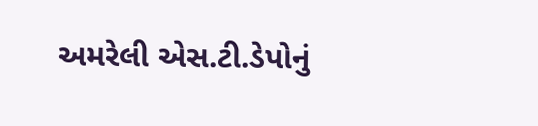અમરેલી એસ.ટી.ડેપોનું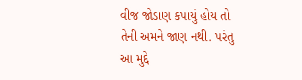વીજ જોડાણ કપાયું હોય તો તેની અમને જાણ નથી. પરંતુ આ મુદ્દે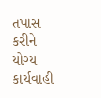તપાસ કરીને યોગ્ય કાર્યવાહી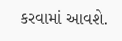કરવામાં આવશે.